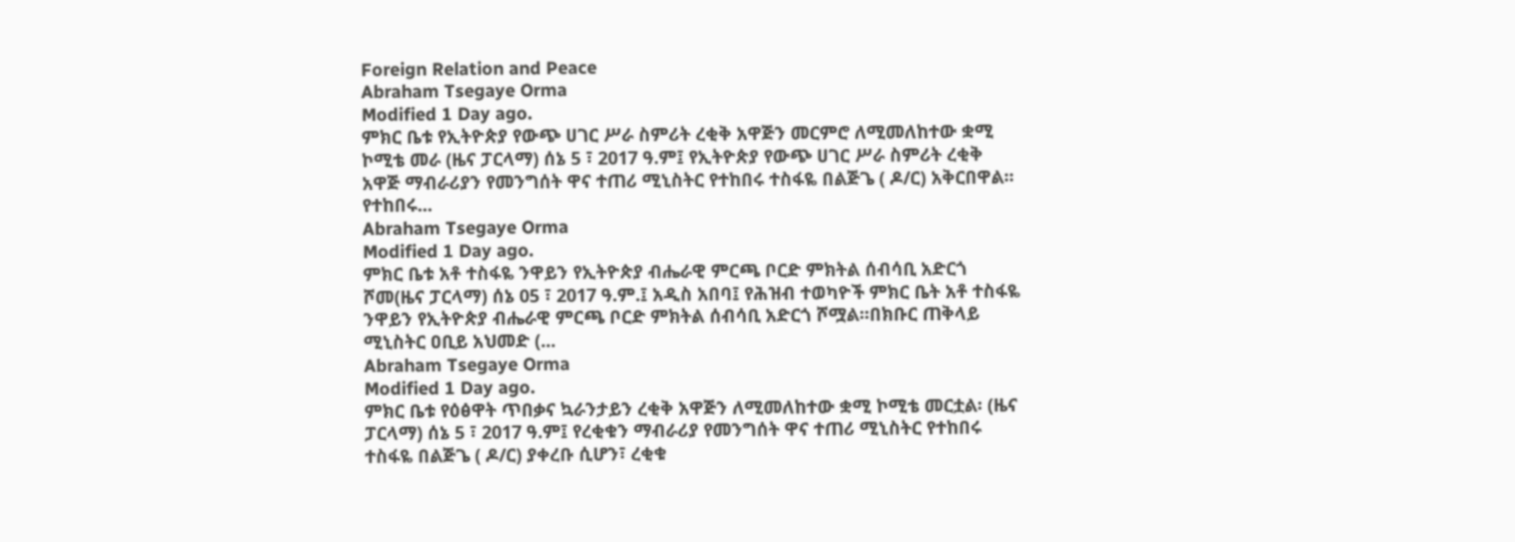Foreign Relation and Peace
Abraham Tsegaye Orma
Modified 1 Day ago.
ምክር ቤቱ የኢትዮጵያ የውጭ ሀገር ሥራ ስምሪት ረቂቅ አዋጅን መርምሮ ለሚመለከተው ቋሚ ኮሚቴ መራ (ዜና ፓርላማ) ሰኔ 5 ፣ 2017 ዓ.ም፤ የኢትዮጵያ የውጭ ሀገር ሥራ ስምሪት ረቂቅ አዋጅ ማብራሪያን የመንግሰት ዋና ተጠሪ ሚኒስትር የተከበሩ ተስፋዬ በልጅጌ ( ዶ/ር) አቅርበዋል፡፡የተከበሩ...
Abraham Tsegaye Orma
Modified 1 Day ago.
ምክር ቤቱ አቶ ተስፋዬ ንዋይን የኢትዮጵያ ብሔራዊ ምርጫ ቦርድ ምክትል ሰብሳቢ አድርጎ ሾመ(ዜና ፓርላማ) ሰኔ 05 ፣ 2017 ዓ.ም.፤ አዲስ አበባ፤ የሕዝብ ተወካዮች ምክር ቤት አቶ ተስፋዬ ንዋይን የኢትዮጵያ ብሔራዊ ምርጫ ቦርድ ምክትል ሰብሳቢ አድርጎ ሾሟል፡፡በክቡር ጠቅላይ ሚኒስትር ዐቢይ አህመድ (...
Abraham Tsegaye Orma
Modified 1 Day ago.
ምክር ቤቱ የዕፅዋት ጥበቃና ኳራንታይን ረቂቅ አዋጅን ለሚመለከተው ቋሚ ኮሚቴ መርቷል፡ (ዜና ፓርላማ) ሰኔ 5 ፣ 2017 ዓ.ም፤ የረቂቁን ማብራሪያ የመንግሰት ዋና ተጠሪ ሚኒስትር የተከበሩ ተስፋዬ በልጅጌ ( ዶ/ር) ያቀረቡ ሲሆን፣ ረቂቁ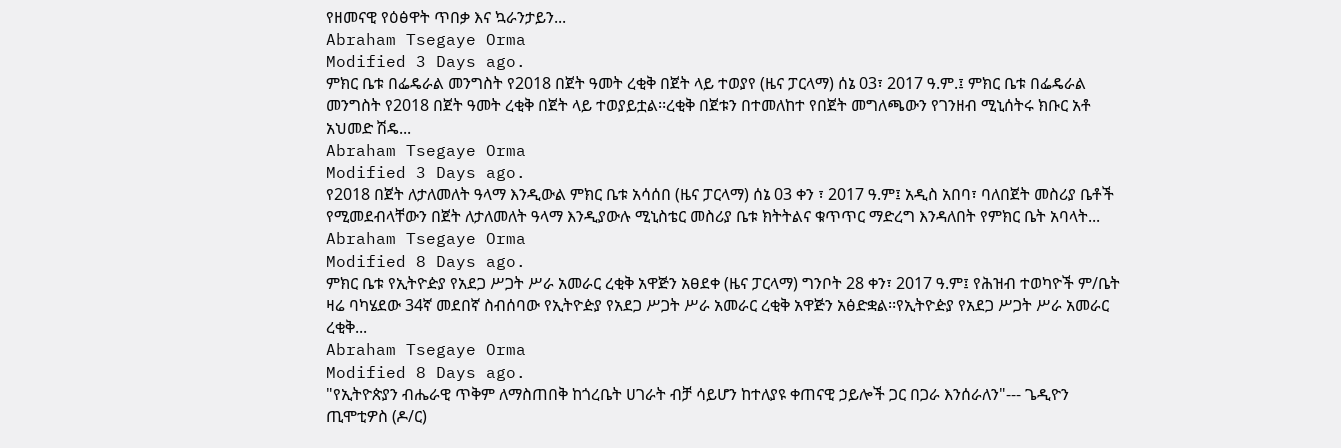የዘመናዊ የዕፅዋት ጥበቃ እና ኳራንታይን...
Abraham Tsegaye Orma
Modified 3 Days ago.
ምክር ቤቱ በፌዴራል መንግስት የ2018 በጀት ዓመት ረቂቅ በጀት ላይ ተወያየ (ዜና ፓርላማ) ሰኔ 03፣ 2017 ዓ.ም.፤ ምክር ቤቱ በፌዴራል መንግስት የ2018 በጀት ዓመት ረቂቅ በጀት ላይ ተወያይቷል፡፡ረቂቅ በጀቱን በተመለከተ የበጀት መግለጫውን የገንዘብ ሚኒሰትሩ ክቡር አቶ አህመድ ሽዴ...
Abraham Tsegaye Orma
Modified 3 Days ago.
የ2018 በጀት ለታለመለት ዓላማ እንዲውል ምክር ቤቱ አሳሰበ (ዜና ፓርላማ) ሰኔ 03 ቀን ፣ 2017 ዓ.ም፤ አዲስ አበባ፣ ባለበጀት መስሪያ ቤቶች የሚመደብላቸውን በጀት ለታለመለት ዓላማ እንዲያውሉ ሚኒስቴር መስሪያ ቤቱ ክትትልና ቁጥጥር ማድረግ እንዳለበት የምክር ቤት አባላት...
Abraham Tsegaye Orma
Modified 8 Days ago.
ምክር ቤቱ የኢትዮዽያ የአደጋ ሥጋት ሥራ አመራር ረቂቅ አዋጅን አፀደቀ (ዜና ፓርላማ) ግንቦት 28 ቀን፣ 2017 ዓ.ም፤ የሕዝብ ተወካዮች ም/ቤት ዛሬ ባካሄደው 34ኛ መደበኛ ስብሰባው የኢትዮዽያ የአደጋ ሥጋት ሥራ አመራር ረቂቅ አዋጅን አፅድቋል፡፡የኢትዮዽያ የአደጋ ሥጋት ሥራ አመራር ረቂቅ...
Abraham Tsegaye Orma
Modified 8 Days ago.
"የኢትዮጵያን ብሔራዊ ጥቅም ለማስጠበቅ ከጎረቤት ሀገራት ብቻ ሳይሆን ከተለያዩ ቀጠናዊ ኃይሎች ጋር በጋራ እንሰራለን"--- ጌዲዮን ጢሞቲዎስ (ዶ/ር)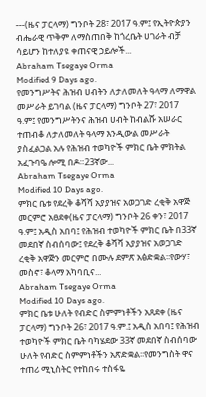---(ዜና ፓርላማ) ግንቦት 28፣ 2017 ዓ.ም፤ የኢትዮጵያን ብሔራዊ ጥቅም ለማስጠበቅ ከጎረቤት ሀገራት ብቻ ሳይሆን ከተለያዩ ቀጠናዊ ኃይሎች...
Abraham Tsegaye Orma
Modified 9 Days ago.
የመንግሥትና ሕዝብ ሀብትን ለታለመለት ዓላማ ለማዋል መሥራት ይገባል (ዜና ፓርላማ) ግንቦት 27፣ 2017 ዓ.ም፤ የመንግሥትንና ሕዝብ ሀብት ከብልሹ አሠራር ተጠብቆ ለታለመለት ዓላማ እንዲውል መሥራት ያስፈልጋል አሉ የሕዝብ ተወካዮች ምክር ቤት ምክትል አፈጉባዔ ሎሚ በዶ።23ኛው...
Abraham Tsegaye Orma
Modified 10 Days ago.
ምክር ቤቱ የደረቅ ቆሻሻ አያያዝና አወጋገድ ረቂቅ አዋጅ መርምሮ አፀደቀ(ዜና ፓርላማ) ግንቦት 26 ቀን፣ 2017 ዓ.ም፤ አዲስ አበባ፤ የሕዝብ ተወካዮች ምክር ቤት በ33ኛ መደበኛ ስብሰባው፤ የደረቅ ቆሻሻ አያያዝና አወጋገድ ረቂቅ አዋጅን መርምሮ በሙሉ ደምጽ አፅድቋል፡፡የውሃ፣ መስኖ፣ ቆላማ አካባቢና...
Abraham Tsegaye Orma
Modified 10 Days ago.
ምክር ቤቱ ሁለት የብድር ስምምነቶችን አጸደቀ (ዜና ፓርላማ) ግንቦት 26፣ 2017 ዓ.ም.፤ አዲስ አበባ፤ የሕዝብ ተወካዮች ምክር ቤት ባካሄደው 33ኛ መደበኛ ስብሰባው ሁለት የብድር ስምምነቶችን አጽድቋል፡፡የመንግስት ዋና ተጠሪ ሚኒስትር የተከበሩ ተስፋዬ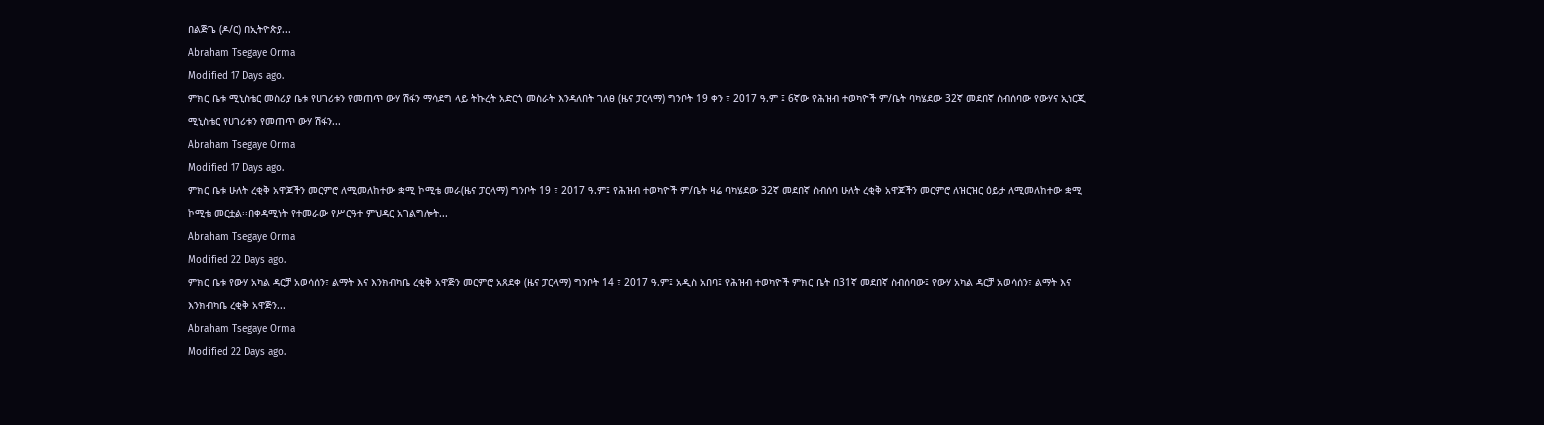በልጅጌ (ዶ/ር) በኢትዮጵያ...
Abraham Tsegaye Orma
Modified 17 Days ago.
ምክር ቤቱ ሚኒስቴር መስሪያ ቤቱ የሀገሪቱን የመጠጥ ውሃ ሽፋን ማሳደግ ላይ ትኩረት አድርጎ መስራት እንዳለበት ገለፀ (ዜና ፓርላማ) ግንቦት 19 ቀን ፣ 2017 ዓ.ም ፤ 6ኛው የሕዝብ ተወካዮች ም/ቤት ባካሄደው 32ኛ መደበኛ ስብሰባው የውሃና ኢነርጂ ሚኒስቴር የሀገሪቱን የመጠጥ ውሃ ሽፋን...
Abraham Tsegaye Orma
Modified 17 Days ago.
ምክር ቤቱ ሁለት ረቂቅ አዋጆችን መርምሮ ለሚመለከተው ቋሚ ኮሚቴ መራ(ዜና ፓርላማ) ግንቦት 19 ፣ 2017 ዓ.ም፤ የሕዝብ ተወካዮች ም/ቤት ዛሬ ባካሄደው 32ኛ መደበኛ ስብሰባ ሁለት ረቂቅ አዋጆችን መርምሮ ለዝርዝር ዕይታ ለሚመለከተው ቋሚ ኮሚቴ መርቷል፡፡በቀዳሚነት የተመራው የሥርዓተ ምህዳር አገልግሎት...
Abraham Tsegaye Orma
Modified 22 Days ago.
ምክር ቤቱ የውሃ አካል ዳርቻ አወሳሰን፣ ልማት እና እንክብካቤ ረቂቅ አዋጅን መርምሮ አጸደቀ (ዜና ፓርላማ) ግንቦት 14 ፣ 2017 ዓ.ም፤ አዲስ አበባ፤ የሕዝብ ተወካዮች ምክር ቤት በ31ኛ መደበኛ ስብሰባው፤ የውሃ አካል ዳርቻ አወሳሰን፣ ልማት እና እንክብካቤ ረቂቅ አዋጅን...
Abraham Tsegaye Orma
Modified 22 Days ago.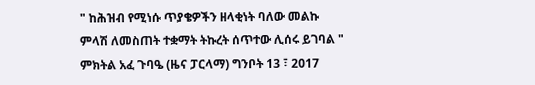" ከሕዝብ የሚነሱ ጥያቄዎችን ዘላቂነት ባለው መልኩ ምላሽ ለመስጠት ተቋማት ትኩረት ሰጥተው ሊሰሩ ይገባል " ምክትል አፈ ጉባዔ (ዜና ፓርላማ) ግንቦት 13 ፣ 2017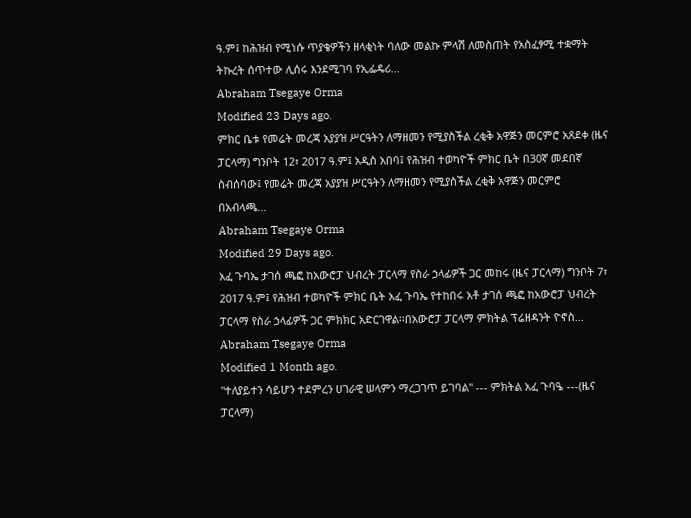ዓ.ም፤ ከሕዝብ የሚነሱ ጥያቄዎችን ዘላቂነት ባለው መልኩ ምላሽ ለመስጠት የአስፈፃሚ ተቋማት ትኩረት ሰጥተው ሊሰሩ እንደሚገባ የኢፌዴሪ...
Abraham Tsegaye Orma
Modified 23 Days ago.
ምክር ቤቱ የመሬት መረጃ አያያዝ ሥርዓትን ለማዘመን የሚያስችል ረቂቅ አዋጅን መርምሮ አጸደቀ (ዜና ፓርላማ) ግንቦት 12፣ 2017 ዓ.ም፤ አዲስ አበባ፤ የሕዝብ ተወካዮች ምክር ቤት በ30ኛ መደበኛ ስብሰባው፤ የመሬት መረጃ አያያዝ ሥርዓትን ለማዘመን የሚያስችል ረቂቅ አዋጅን መርምሮ በአብላጫ...
Abraham Tsegaye Orma
Modified 29 Days ago.
አፈ ጉባኤ ታገሰ ጫፎ ከአውሮፓ ህብረት ፓርላማ የስራ ኃላፊዎች ጋር መከሩ (ዜና ፓርላማ) ግንቦት 7፣ 2017 ዓ.ም፤ የሕዝብ ተወካዮች ምክር ቤት አፈ ጉባኤ የተከበሩ አቶ ታገሰ ጫፎ ከአውሮፓ ህብረት ፓርላማ የስራ ኃላፊዎች ጋር ምክክር አድርገዋል፡፡በአውሮፓ ፓርላማ ምክትል ፕሬዘዳንት ዮኖስ...
Abraham Tsegaye Orma
Modified 1 Month ago.
''ተለያይተን ሳይሆን ተደምረን ሀገራዊ ሠላምን ማረጋገጥ ይገባል'' --- ምክትል አፈ ጉባዔ ---(ዜና ፓርላማ)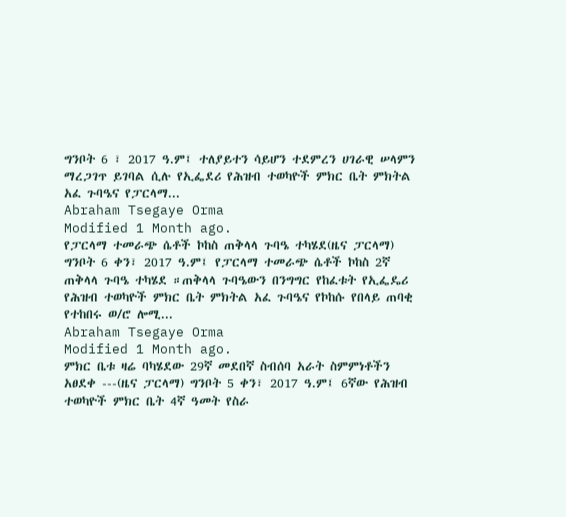ግንቦት 6 ፣ 2017 ዓ.ም፤ ተለያይተን ሳይሆን ተደምረን ሀገራዊ ሠላምን ማረጋገጥ ይገባል ሲሉ የኢፌደሪ የሕዝብ ተወካዮች ምክር ቤት ምክትል አፈ ጉባዔና የፓርላማ...
Abraham Tsegaye Orma
Modified 1 Month ago.
የፓርላማ ተመራጭ ሴቶች ኮከስ ጠቅላላ ጉባዔ ተካሄደ(ዜና ፓርላማ) ግንቦት 6 ቀን፣ 2017 ዓ.ም፤ የፓርላማ ተመራጭ ሴቶች ኮከስ 2ኛ ጠቅላላ ጉባዔ ተካሄደ ።ጠቅላላ ጉባዔውን በንግግር የከፈቱት የኢፌዴሪ የሕዝብ ተወካዮች ምክር ቤት ምክትል አፈ ጉባዔና የኮከሱ የበላይ ጠባቂ የተከበሩ ወ/ሮ ሎሚ...
Abraham Tsegaye Orma
Modified 1 Month ago.
ምክር ቤቱ ዛሬ ባካሄደው 29ኛ መደበኛ ስብሰባ አራት ስምምነቶችን አፀደቀ ---(ዜና ፓርላማ) ግንቦት 5 ቀን፣ 2017 ዓ.ም፤ 6ኛው የሕዝብ ተወካዮች ምክር ቤት 4ኛ ዓመት የስራ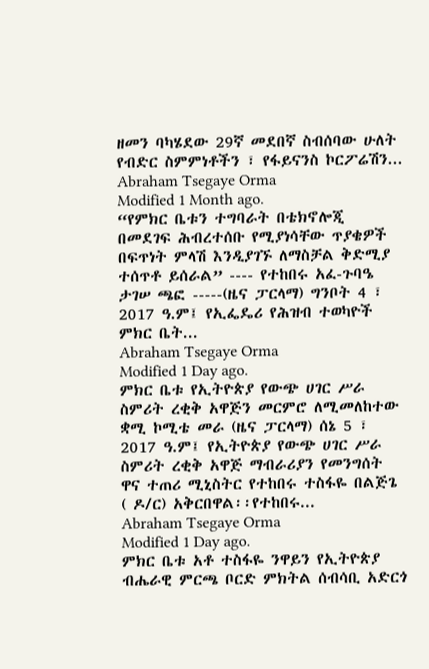ዘመን ባካሄደው 29ኛ መደበኛ ስብሰባው ሁለት የብድር ስምምነቶችን ፣ የፋይናንስ ኮርፖሬሽን...
Abraham Tsegaye Orma
Modified 1 Month ago.
“የምክር ቤቱን ተግባራት በቴክኖሎጂ በመደገፍ ሕብረተሰቡ የሚያነሳቸው ጥያቄዎች በፍጥነት ምላሽ እንዲያገኙ ለማስቻል ቅድሚያ ተሰጥቶ ይሰራል” ---- የተከበሩ አፈ-ጉባዔ ታገሠ ጫፎ -----(ዜና ፓርላማ) ግንቦት 4 ፣ 2017 ዓ.ም፤ የኢፌዴሪ የሕዝብ ተወካዮች ምክር ቤት...
Abraham Tsegaye Orma
Modified 1 Day ago.
ምክር ቤቱ የኢትዮጵያ የውጭ ሀገር ሥራ ስምሪት ረቂቅ አዋጅን መርምሮ ለሚመለከተው ቋሚ ኮሚቴ መራ (ዜና ፓርላማ) ሰኔ 5 ፣ 2017 ዓ.ም፤ የኢትዮጵያ የውጭ ሀገር ሥራ ስምሪት ረቂቅ አዋጅ ማብራሪያን የመንግሰት ዋና ተጠሪ ሚኒስትር የተከበሩ ተስፋዬ በልጅጌ ( ዶ/ር) አቅርበዋል፡፡የተከበሩ...
Abraham Tsegaye Orma
Modified 1 Day ago.
ምክር ቤቱ አቶ ተስፋዬ ንዋይን የኢትዮጵያ ብሔራዊ ምርጫ ቦርድ ምክትል ሰብሳቢ አድርጎ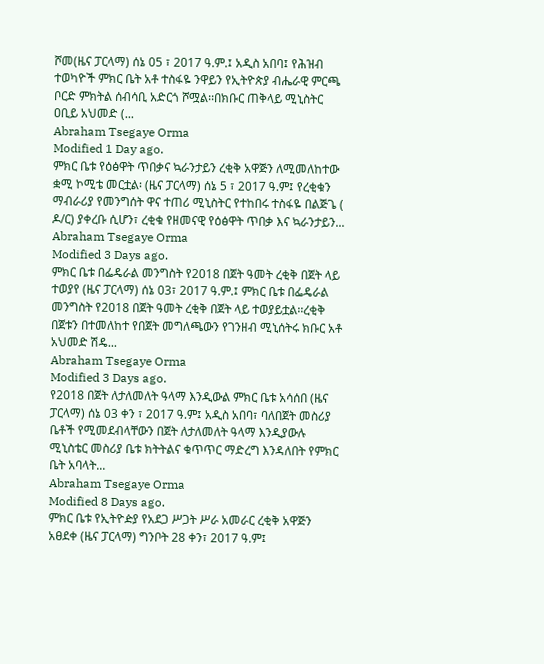ሾመ(ዜና ፓርላማ) ሰኔ 05 ፣ 2017 ዓ.ም.፤ አዲስ አበባ፤ የሕዝብ ተወካዮች ምክር ቤት አቶ ተስፋዬ ንዋይን የኢትዮጵያ ብሔራዊ ምርጫ ቦርድ ምክትል ሰብሳቢ አድርጎ ሾሟል፡፡በክቡር ጠቅላይ ሚኒስትር ዐቢይ አህመድ (...
Abraham Tsegaye Orma
Modified 1 Day ago.
ምክር ቤቱ የዕፅዋት ጥበቃና ኳራንታይን ረቂቅ አዋጅን ለሚመለከተው ቋሚ ኮሚቴ መርቷል፡ (ዜና ፓርላማ) ሰኔ 5 ፣ 2017 ዓ.ም፤ የረቂቁን ማብራሪያ የመንግሰት ዋና ተጠሪ ሚኒስትር የተከበሩ ተስፋዬ በልጅጌ ( ዶ/ር) ያቀረቡ ሲሆን፣ ረቂቁ የዘመናዊ የዕፅዋት ጥበቃ እና ኳራንታይን...
Abraham Tsegaye Orma
Modified 3 Days ago.
ምክር ቤቱ በፌዴራል መንግስት የ2018 በጀት ዓመት ረቂቅ በጀት ላይ ተወያየ (ዜና ፓርላማ) ሰኔ 03፣ 2017 ዓ.ም.፤ ምክር ቤቱ በፌዴራል መንግስት የ2018 በጀት ዓመት ረቂቅ በጀት ላይ ተወያይቷል፡፡ረቂቅ በጀቱን በተመለከተ የበጀት መግለጫውን የገንዘብ ሚኒሰትሩ ክቡር አቶ አህመድ ሽዴ...
Abraham Tsegaye Orma
Modified 3 Days ago.
የ2018 በጀት ለታለመለት ዓላማ እንዲውል ምክር ቤቱ አሳሰበ (ዜና ፓርላማ) ሰኔ 03 ቀን ፣ 2017 ዓ.ም፤ አዲስ አበባ፣ ባለበጀት መስሪያ ቤቶች የሚመደብላቸውን በጀት ለታለመለት ዓላማ እንዲያውሉ ሚኒስቴር መስሪያ ቤቱ ክትትልና ቁጥጥር ማድረግ እንዳለበት የምክር ቤት አባላት...
Abraham Tsegaye Orma
Modified 8 Days ago.
ምክር ቤቱ የኢትዮዽያ የአደጋ ሥጋት ሥራ አመራር ረቂቅ አዋጅን አፀደቀ (ዜና ፓርላማ) ግንቦት 28 ቀን፣ 2017 ዓ.ም፤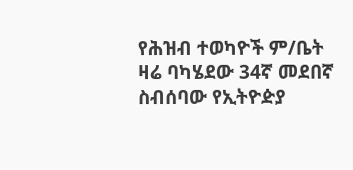የሕዝብ ተወካዮች ም/ቤት ዛሬ ባካሄደው 34ኛ መደበኛ ስብሰባው የኢትዮዽያ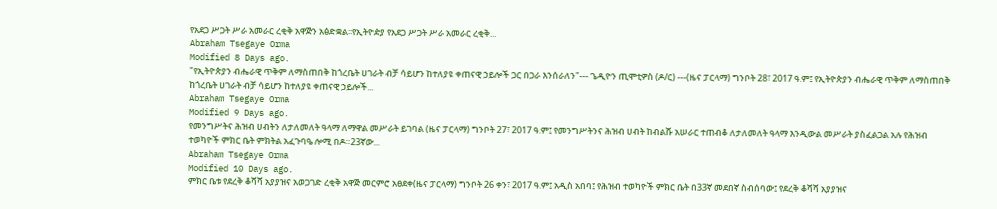የአደጋ ሥጋት ሥራ አመራር ረቂቅ አዋጅን አፅድቋል፡፡የኢትዮዽያ የአደጋ ሥጋት ሥራ አመራር ረቂቅ...
Abraham Tsegaye Orma
Modified 8 Days ago.
"የኢትዮጵያን ብሔራዊ ጥቅም ለማስጠበቅ ከጎረቤት ሀገራት ብቻ ሳይሆን ከተለያዩ ቀጠናዊ ኃይሎች ጋር በጋራ እንሰራለን"--- ጌዲዮን ጢሞቲዎስ (ዶ/ር) ---(ዜና ፓርላማ) ግንቦት 28፣ 2017 ዓ.ም፤ የኢትዮጵያን ብሔራዊ ጥቅም ለማስጠበቅ ከጎረቤት ሀገራት ብቻ ሳይሆን ከተለያዩ ቀጠናዊ ኃይሎች...
Abraham Tsegaye Orma
Modified 9 Days ago.
የመንግሥትና ሕዝብ ሀብትን ለታለመለት ዓላማ ለማዋል መሥራት ይገባል (ዜና ፓርላማ) ግንቦት 27፣ 2017 ዓ.ም፤ የመንግሥትንና ሕዝብ ሀብት ከብልሹ አሠራር ተጠብቆ ለታለመለት ዓላማ እንዲውል መሥራት ያስፈልጋል አሉ የሕዝብ ተወካዮች ምክር ቤት ምክትል አፈጉባዔ ሎሚ በዶ።23ኛው...
Abraham Tsegaye Orma
Modified 10 Days ago.
ምክር ቤቱ የደረቅ ቆሻሻ አያያዝና አወጋገድ ረቂቅ አዋጅ መርምሮ አፀደቀ(ዜና ፓርላማ) ግንቦት 26 ቀን፣ 2017 ዓ.ም፤ አዲስ አበባ፤ የሕዝብ ተወካዮች ምክር ቤት በ33ኛ መደበኛ ስብሰባው፤ የደረቅ ቆሻሻ አያያዝና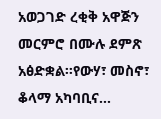አወጋገድ ረቂቅ አዋጅን መርምሮ በሙሉ ደምጽ አፅድቋል፡፡የውሃ፣ መስኖ፣ ቆላማ አካባቢና...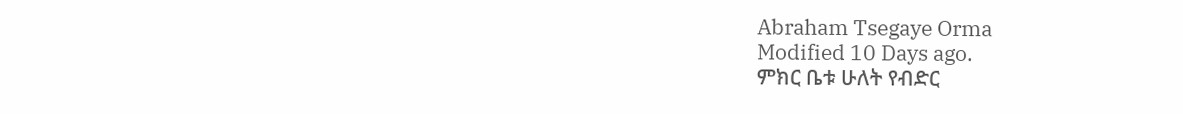Abraham Tsegaye Orma
Modified 10 Days ago.
ምክር ቤቱ ሁለት የብድር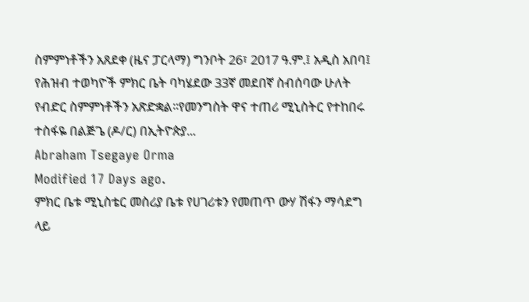ስምምነቶችን አጸደቀ (ዜና ፓርላማ) ግንቦት 26፣ 2017 ዓ.ም.፤ አዲስ አበባ፤ የሕዝብ ተወካዮች ምክር ቤት ባካሄደው 33ኛ መደበኛ ስብሰባው ሁለት የብድር ስምምነቶችን አጽድቋል፡፡የመንግስት ዋና ተጠሪ ሚኒስትር የተከበሩ ተስፋዬ በልጅጌ (ዶ/ር) በኢትዮጵያ...
Abraham Tsegaye Orma
Modified 17 Days ago.
ምክር ቤቱ ሚኒስቴር መስሪያ ቤቱ የሀገሪቱን የመጠጥ ውሃ ሽፋን ማሳደግ ላይ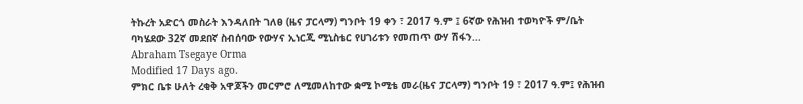ትኩረት አድርጎ መስራት እንዳለበት ገለፀ (ዜና ፓርላማ) ግንቦት 19 ቀን ፣ 2017 ዓ.ም ፤ 6ኛው የሕዝብ ተወካዮች ም/ቤት ባካሄደው 32ኛ መደበኛ ስብሰባው የውሃና ኢነርጂ ሚኒስቴር የሀገሪቱን የመጠጥ ውሃ ሽፋን...
Abraham Tsegaye Orma
Modified 17 Days ago.
ምክር ቤቱ ሁለት ረቂቅ አዋጆችን መርምሮ ለሚመለከተው ቋሚ ኮሚቴ መራ(ዜና ፓርላማ) ግንቦት 19 ፣ 2017 ዓ.ም፤ የሕዝብ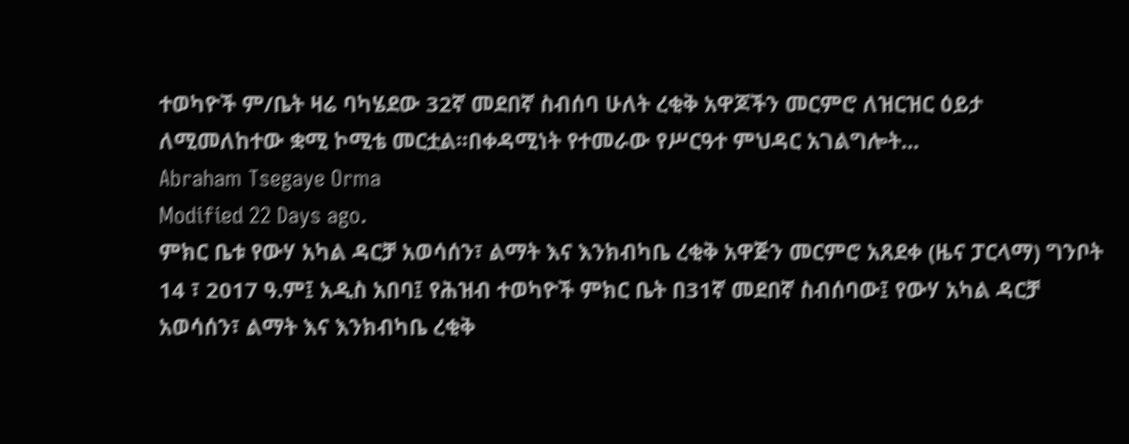ተወካዮች ም/ቤት ዛሬ ባካሄደው 32ኛ መደበኛ ስብሰባ ሁለት ረቂቅ አዋጆችን መርምሮ ለዝርዝር ዕይታ ለሚመለከተው ቋሚ ኮሚቴ መርቷል፡፡በቀዳሚነት የተመራው የሥርዓተ ምህዳር አገልግሎት...
Abraham Tsegaye Orma
Modified 22 Days ago.
ምክር ቤቱ የውሃ አካል ዳርቻ አወሳሰን፣ ልማት እና እንክብካቤ ረቂቅ አዋጅን መርምሮ አጸደቀ (ዜና ፓርላማ) ግንቦት 14 ፣ 2017 ዓ.ም፤ አዲስ አበባ፤ የሕዝብ ተወካዮች ምክር ቤት በ31ኛ መደበኛ ስብሰባው፤ የውሃ አካል ዳርቻ አወሳሰን፣ ልማት እና እንክብካቤ ረቂቅ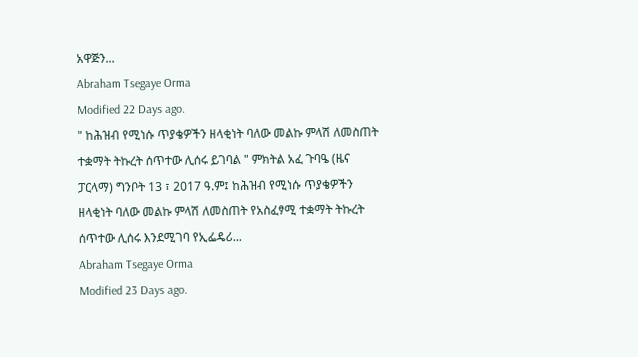አዋጅን...
Abraham Tsegaye Orma
Modified 22 Days ago.
" ከሕዝብ የሚነሱ ጥያቄዎችን ዘላቂነት ባለው መልኩ ምላሽ ለመስጠት ተቋማት ትኩረት ሰጥተው ሊሰሩ ይገባል " ምክትል አፈ ጉባዔ (ዜና ፓርላማ) ግንቦት 13 ፣ 2017 ዓ.ም፤ ከሕዝብ የሚነሱ ጥያቄዎችን ዘላቂነት ባለው መልኩ ምላሽ ለመስጠት የአስፈፃሚ ተቋማት ትኩረት ሰጥተው ሊሰሩ እንደሚገባ የኢፌዴሪ...
Abraham Tsegaye Orma
Modified 23 Days ago.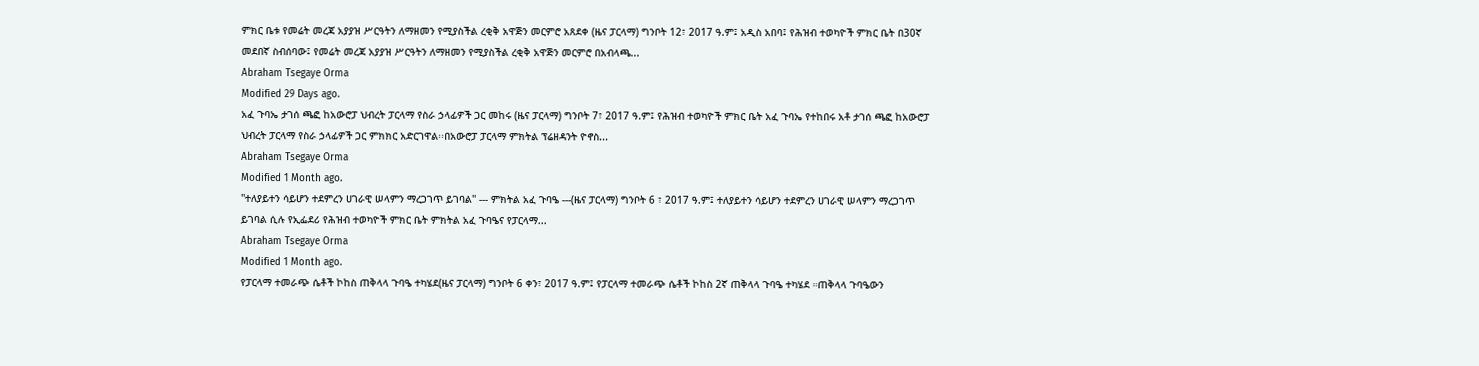ምክር ቤቱ የመሬት መረጃ አያያዝ ሥርዓትን ለማዘመን የሚያስችል ረቂቅ አዋጅን መርምሮ አጸደቀ (ዜና ፓርላማ) ግንቦት 12፣ 2017 ዓ.ም፤ አዲስ አበባ፤ የሕዝብ ተወካዮች ምክር ቤት በ30ኛ መደበኛ ስብሰባው፤ የመሬት መረጃ አያያዝ ሥርዓትን ለማዘመን የሚያስችል ረቂቅ አዋጅን መርምሮ በአብላጫ...
Abraham Tsegaye Orma
Modified 29 Days ago.
አፈ ጉባኤ ታገሰ ጫፎ ከአውሮፓ ህብረት ፓርላማ የስራ ኃላፊዎች ጋር መከሩ (ዜና ፓርላማ) ግንቦት 7፣ 2017 ዓ.ም፤ የሕዝብ ተወካዮች ምክር ቤት አፈ ጉባኤ የተከበሩ አቶ ታገሰ ጫፎ ከአውሮፓ ህብረት ፓርላማ የስራ ኃላፊዎች ጋር ምክክር አድርገዋል፡፡በአውሮፓ ፓርላማ ምክትል ፕሬዘዳንት ዮኖስ...
Abraham Tsegaye Orma
Modified 1 Month ago.
''ተለያይተን ሳይሆን ተደምረን ሀገራዊ ሠላምን ማረጋገጥ ይገባል'' --- ምክትል አፈ ጉባዔ ---(ዜና ፓርላማ) ግንቦት 6 ፣ 2017 ዓ.ም፤ ተለያይተን ሳይሆን ተደምረን ሀገራዊ ሠላምን ማረጋገጥ ይገባል ሲሉ የኢፌደሪ የሕዝብ ተወካዮች ምክር ቤት ምክትል አፈ ጉባዔና የፓርላማ...
Abraham Tsegaye Orma
Modified 1 Month ago.
የፓርላማ ተመራጭ ሴቶች ኮከስ ጠቅላላ ጉባዔ ተካሄደ(ዜና ፓርላማ) ግንቦት 6 ቀን፣ 2017 ዓ.ም፤ የፓርላማ ተመራጭ ሴቶች ኮከስ 2ኛ ጠቅላላ ጉባዔ ተካሄደ ።ጠቅላላ ጉባዔውን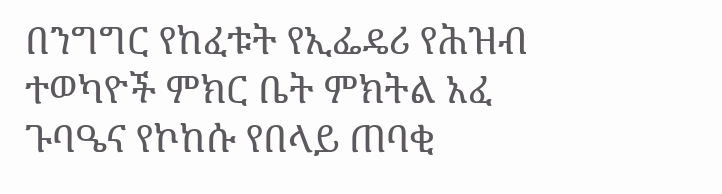በንግግር የከፈቱት የኢፌዴሪ የሕዝብ ተወካዮች ምክር ቤት ምክትል አፈ ጉባዔና የኮከሱ የበላይ ጠባቂ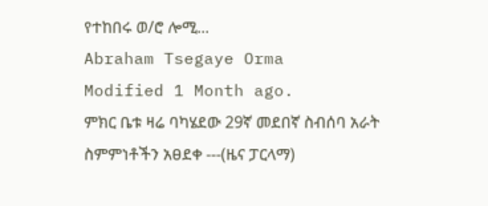የተከበሩ ወ/ሮ ሎሚ...
Abraham Tsegaye Orma
Modified 1 Month ago.
ምክር ቤቱ ዛሬ ባካሄደው 29ኛ መደበኛ ስብሰባ አራት ስምምነቶችን አፀደቀ ---(ዜና ፓርላማ)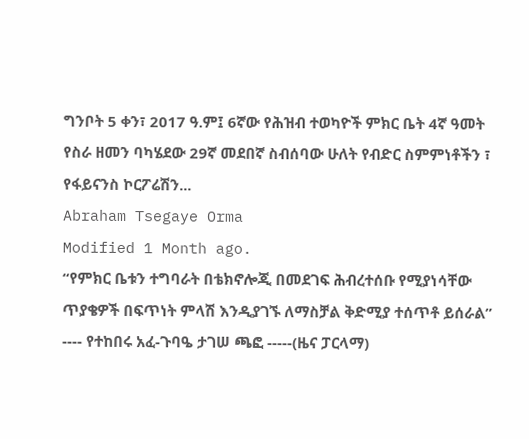ግንቦት 5 ቀን፣ 2017 ዓ.ም፤ 6ኛው የሕዝብ ተወካዮች ምክር ቤት 4ኛ ዓመት የስራ ዘመን ባካሄደው 29ኛ መደበኛ ስብሰባው ሁለት የብድር ስምምነቶችን ፣ የፋይናንስ ኮርፖሬሽን...
Abraham Tsegaye Orma
Modified 1 Month ago.
“የምክር ቤቱን ተግባራት በቴክኖሎጂ በመደገፍ ሕብረተሰቡ የሚያነሳቸው ጥያቄዎች በፍጥነት ምላሽ እንዲያገኙ ለማስቻል ቅድሚያ ተሰጥቶ ይሰራል” ---- የተከበሩ አፈ-ጉባዔ ታገሠ ጫፎ -----(ዜና ፓርላማ)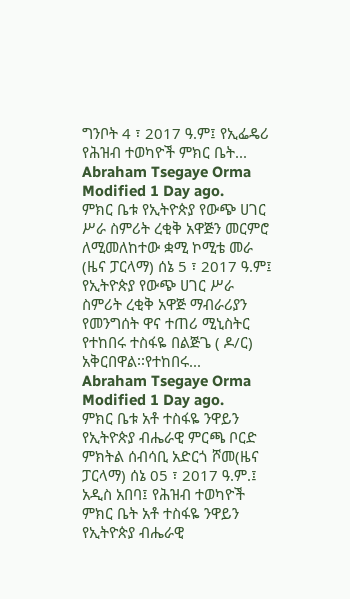ግንቦት 4 ፣ 2017 ዓ.ም፤ የኢፌዴሪ የሕዝብ ተወካዮች ምክር ቤት...
Abraham Tsegaye Orma
Modified 1 Day ago.
ምክር ቤቱ የኢትዮጵያ የውጭ ሀገር ሥራ ስምሪት ረቂቅ አዋጅን መርምሮ ለሚመለከተው ቋሚ ኮሚቴ መራ (ዜና ፓርላማ) ሰኔ 5 ፣ 2017 ዓ.ም፤ የኢትዮጵያ የውጭ ሀገር ሥራ ስምሪት ረቂቅ አዋጅ ማብራሪያን የመንግሰት ዋና ተጠሪ ሚኒስትር የተከበሩ ተስፋዬ በልጅጌ ( ዶ/ር) አቅርበዋል፡፡የተከበሩ...
Abraham Tsegaye Orma
Modified 1 Day ago.
ምክር ቤቱ አቶ ተስፋዬ ንዋይን የኢትዮጵያ ብሔራዊ ምርጫ ቦርድ ምክትል ሰብሳቢ አድርጎ ሾመ(ዜና ፓርላማ) ሰኔ 05 ፣ 2017 ዓ.ም.፤ አዲስ አበባ፤ የሕዝብ ተወካዮች ምክር ቤት አቶ ተስፋዬ ንዋይን የኢትዮጵያ ብሔራዊ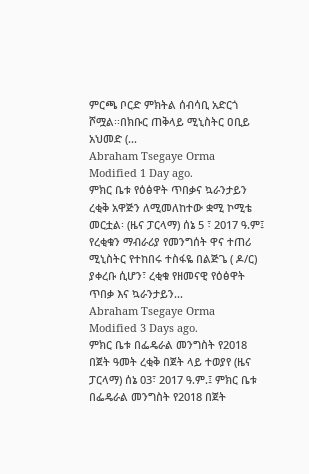ምርጫ ቦርድ ምክትል ሰብሳቢ አድርጎ ሾሟል፡፡በክቡር ጠቅላይ ሚኒስትር ዐቢይ አህመድ (...
Abraham Tsegaye Orma
Modified 1 Day ago.
ምክር ቤቱ የዕፅዋት ጥበቃና ኳራንታይን ረቂቅ አዋጅን ለሚመለከተው ቋሚ ኮሚቴ መርቷል፡ (ዜና ፓርላማ) ሰኔ 5 ፣ 2017 ዓ.ም፤ የረቂቁን ማብራሪያ የመንግሰት ዋና ተጠሪ ሚኒስትር የተከበሩ ተስፋዬ በልጅጌ ( ዶ/ር) ያቀረቡ ሲሆን፣ ረቂቁ የዘመናዊ የዕፅዋት ጥበቃ እና ኳራንታይን...
Abraham Tsegaye Orma
Modified 3 Days ago.
ምክር ቤቱ በፌዴራል መንግስት የ2018 በጀት ዓመት ረቂቅ በጀት ላይ ተወያየ (ዜና ፓርላማ) ሰኔ 03፣ 2017 ዓ.ም.፤ ምክር ቤቱ በፌዴራል መንግስት የ2018 በጀት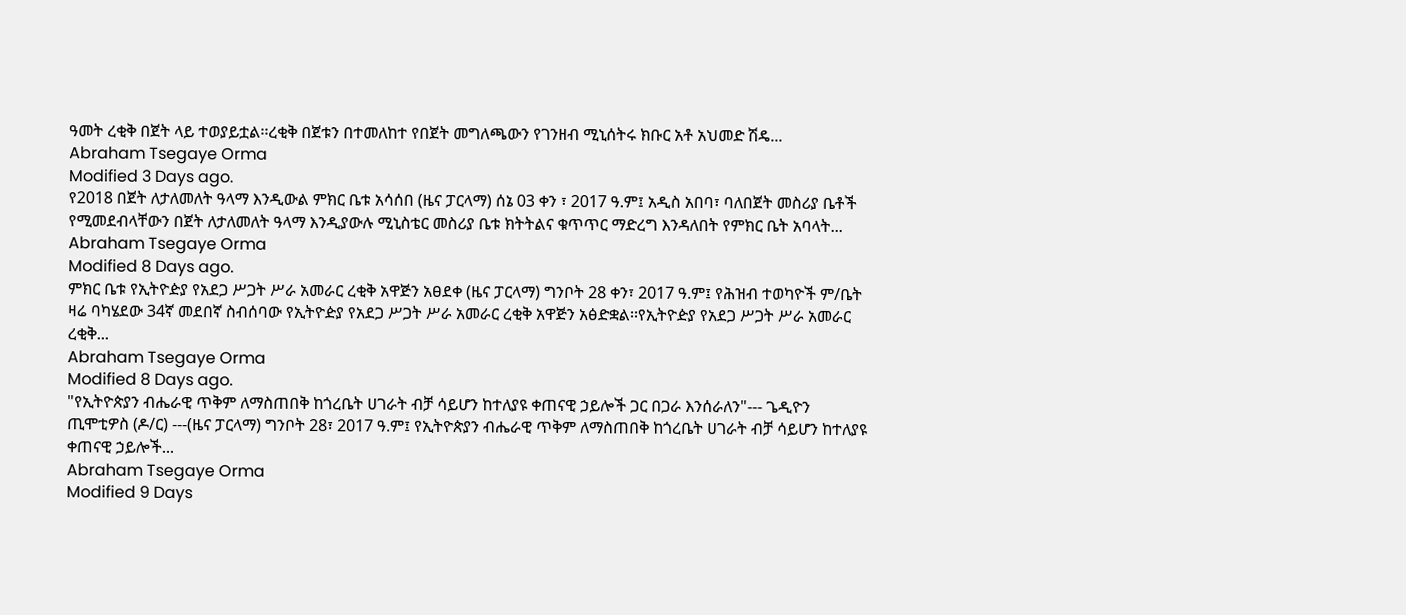ዓመት ረቂቅ በጀት ላይ ተወያይቷል፡፡ረቂቅ በጀቱን በተመለከተ የበጀት መግለጫውን የገንዘብ ሚኒሰትሩ ክቡር አቶ አህመድ ሽዴ...
Abraham Tsegaye Orma
Modified 3 Days ago.
የ2018 በጀት ለታለመለት ዓላማ እንዲውል ምክር ቤቱ አሳሰበ (ዜና ፓርላማ) ሰኔ 03 ቀን ፣ 2017 ዓ.ም፤ አዲስ አበባ፣ ባለበጀት መስሪያ ቤቶች የሚመደብላቸውን በጀት ለታለመለት ዓላማ እንዲያውሉ ሚኒስቴር መስሪያ ቤቱ ክትትልና ቁጥጥር ማድረግ እንዳለበት የምክር ቤት አባላት...
Abraham Tsegaye Orma
Modified 8 Days ago.
ምክር ቤቱ የኢትዮዽያ የአደጋ ሥጋት ሥራ አመራር ረቂቅ አዋጅን አፀደቀ (ዜና ፓርላማ) ግንቦት 28 ቀን፣ 2017 ዓ.ም፤ የሕዝብ ተወካዮች ም/ቤት ዛሬ ባካሄደው 34ኛ መደበኛ ስብሰባው የኢትዮዽያ የአደጋ ሥጋት ሥራ አመራር ረቂቅ አዋጅን አፅድቋል፡፡የኢትዮዽያ የአደጋ ሥጋት ሥራ አመራር ረቂቅ...
Abraham Tsegaye Orma
Modified 8 Days ago.
"የኢትዮጵያን ብሔራዊ ጥቅም ለማስጠበቅ ከጎረቤት ሀገራት ብቻ ሳይሆን ከተለያዩ ቀጠናዊ ኃይሎች ጋር በጋራ እንሰራለን"--- ጌዲዮን ጢሞቲዎስ (ዶ/ር) ---(ዜና ፓርላማ) ግንቦት 28፣ 2017 ዓ.ም፤ የኢትዮጵያን ብሔራዊ ጥቅም ለማስጠበቅ ከጎረቤት ሀገራት ብቻ ሳይሆን ከተለያዩ ቀጠናዊ ኃይሎች...
Abraham Tsegaye Orma
Modified 9 Days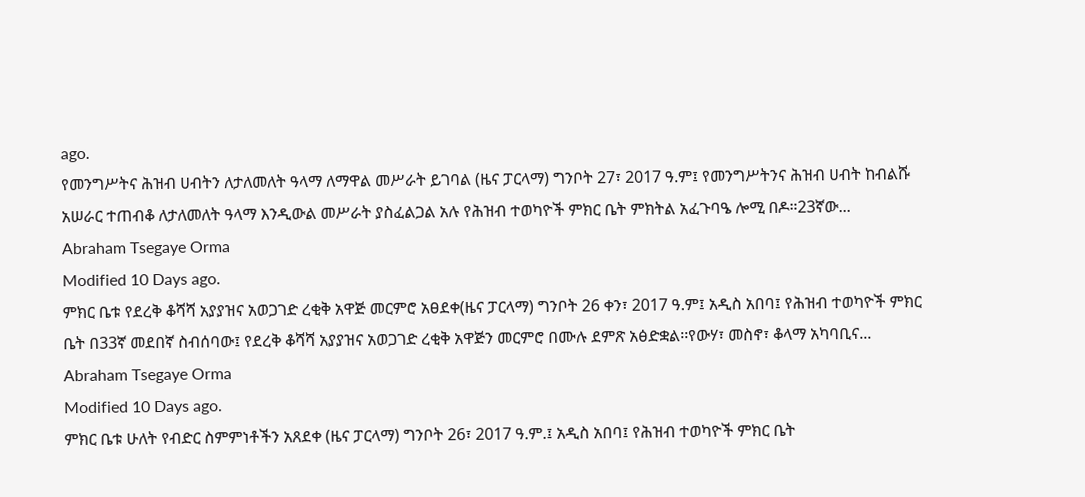ago.
የመንግሥትና ሕዝብ ሀብትን ለታለመለት ዓላማ ለማዋል መሥራት ይገባል (ዜና ፓርላማ) ግንቦት 27፣ 2017 ዓ.ም፤ የመንግሥትንና ሕዝብ ሀብት ከብልሹ አሠራር ተጠብቆ ለታለመለት ዓላማ እንዲውል መሥራት ያስፈልጋል አሉ የሕዝብ ተወካዮች ምክር ቤት ምክትል አፈጉባዔ ሎሚ በዶ።23ኛው...
Abraham Tsegaye Orma
Modified 10 Days ago.
ምክር ቤቱ የደረቅ ቆሻሻ አያያዝና አወጋገድ ረቂቅ አዋጅ መርምሮ አፀደቀ(ዜና ፓርላማ) ግንቦት 26 ቀን፣ 2017 ዓ.ም፤ አዲስ አበባ፤ የሕዝብ ተወካዮች ምክር ቤት በ33ኛ መደበኛ ስብሰባው፤ የደረቅ ቆሻሻ አያያዝና አወጋገድ ረቂቅ አዋጅን መርምሮ በሙሉ ደምጽ አፅድቋል፡፡የውሃ፣ መስኖ፣ ቆላማ አካባቢና...
Abraham Tsegaye Orma
Modified 10 Days ago.
ምክር ቤቱ ሁለት የብድር ስምምነቶችን አጸደቀ (ዜና ፓርላማ) ግንቦት 26፣ 2017 ዓ.ም.፤ አዲስ አበባ፤ የሕዝብ ተወካዮች ምክር ቤት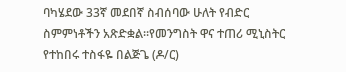ባካሄደው 33ኛ መደበኛ ስብሰባው ሁለት የብድር ስምምነቶችን አጽድቋል፡፡የመንግስት ዋና ተጠሪ ሚኒስትር የተከበሩ ተስፋዬ በልጅጌ (ዶ/ር)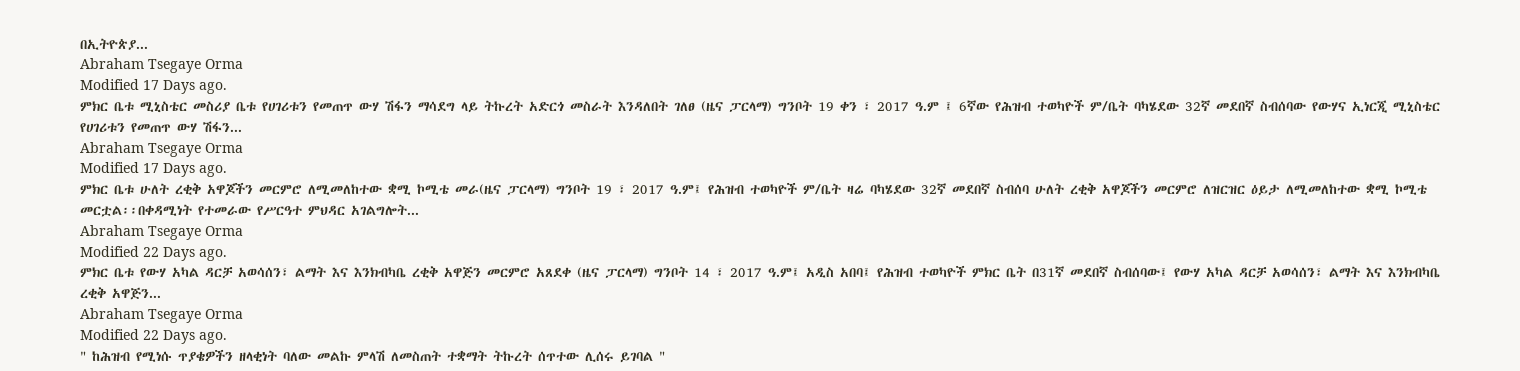በኢትዮጵያ...
Abraham Tsegaye Orma
Modified 17 Days ago.
ምክር ቤቱ ሚኒስቴር መስሪያ ቤቱ የሀገሪቱን የመጠጥ ውሃ ሽፋን ማሳደግ ላይ ትኩረት አድርጎ መስራት እንዳለበት ገለፀ (ዜና ፓርላማ) ግንቦት 19 ቀን ፣ 2017 ዓ.ም ፤ 6ኛው የሕዝብ ተወካዮች ም/ቤት ባካሄደው 32ኛ መደበኛ ስብሰባው የውሃና ኢነርጂ ሚኒስቴር የሀገሪቱን የመጠጥ ውሃ ሽፋን...
Abraham Tsegaye Orma
Modified 17 Days ago.
ምክር ቤቱ ሁለት ረቂቅ አዋጆችን መርምሮ ለሚመለከተው ቋሚ ኮሚቴ መራ(ዜና ፓርላማ) ግንቦት 19 ፣ 2017 ዓ.ም፤ የሕዝብ ተወካዮች ም/ቤት ዛሬ ባካሄደው 32ኛ መደበኛ ስብሰባ ሁለት ረቂቅ አዋጆችን መርምሮ ለዝርዝር ዕይታ ለሚመለከተው ቋሚ ኮሚቴ መርቷል፡፡በቀዳሚነት የተመራው የሥርዓተ ምህዳር አገልግሎት...
Abraham Tsegaye Orma
Modified 22 Days ago.
ምክር ቤቱ የውሃ አካል ዳርቻ አወሳሰን፣ ልማት እና እንክብካቤ ረቂቅ አዋጅን መርምሮ አጸደቀ (ዜና ፓርላማ) ግንቦት 14 ፣ 2017 ዓ.ም፤ አዲስ አበባ፤ የሕዝብ ተወካዮች ምክር ቤት በ31ኛ መደበኛ ስብሰባው፤ የውሃ አካል ዳርቻ አወሳሰን፣ ልማት እና እንክብካቤ ረቂቅ አዋጅን...
Abraham Tsegaye Orma
Modified 22 Days ago.
" ከሕዝብ የሚነሱ ጥያቄዎችን ዘላቂነት ባለው መልኩ ምላሽ ለመስጠት ተቋማት ትኩረት ሰጥተው ሊሰሩ ይገባል "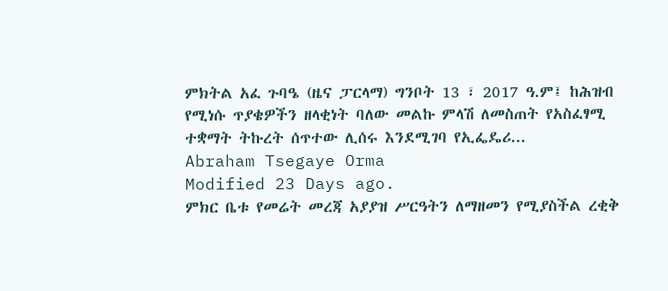ምክትል አፈ ጉባዔ (ዜና ፓርላማ) ግንቦት 13 ፣ 2017 ዓ.ም፤ ከሕዝብ የሚነሱ ጥያቄዎችን ዘላቂነት ባለው መልኩ ምላሽ ለመስጠት የአስፈፃሚ ተቋማት ትኩረት ሰጥተው ሊሰሩ እንደሚገባ የኢፌዴሪ...
Abraham Tsegaye Orma
Modified 23 Days ago.
ምክር ቤቱ የመሬት መረጃ አያያዝ ሥርዓትን ለማዘመን የሚያስችል ረቂቅ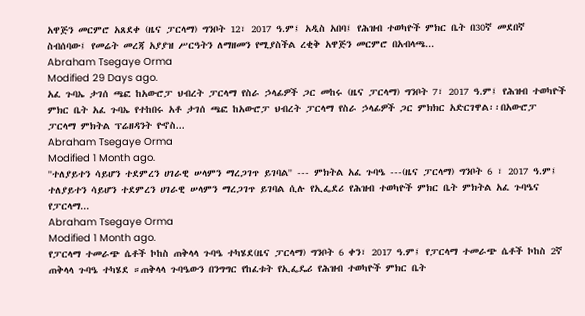አዋጅን መርምሮ አጸደቀ (ዜና ፓርላማ) ግንቦት 12፣ 2017 ዓ.ም፤ አዲስ አበባ፤ የሕዝብ ተወካዮች ምክር ቤት በ30ኛ መደበኛ ስብሰባው፤ የመሬት መረጃ አያያዝ ሥርዓትን ለማዘመን የሚያስችል ረቂቅ አዋጅን መርምሮ በአብላጫ...
Abraham Tsegaye Orma
Modified 29 Days ago.
አፈ ጉባኤ ታገሰ ጫፎ ከአውሮፓ ህብረት ፓርላማ የስራ ኃላፊዎች ጋር መከሩ (ዜና ፓርላማ) ግንቦት 7፣ 2017 ዓ.ም፤ የሕዝብ ተወካዮች ምክር ቤት አፈ ጉባኤ የተከበሩ አቶ ታገሰ ጫፎ ከአውሮፓ ህብረት ፓርላማ የስራ ኃላፊዎች ጋር ምክክር አድርገዋል፡፡በአውሮፓ ፓርላማ ምክትል ፕሬዘዳንት ዮኖስ...
Abraham Tsegaye Orma
Modified 1 Month ago.
''ተለያይተን ሳይሆን ተደምረን ሀገራዊ ሠላምን ማረጋገጥ ይገባል'' --- ምክትል አፈ ጉባዔ ---(ዜና ፓርላማ) ግንቦት 6 ፣ 2017 ዓ.ም፤ ተለያይተን ሳይሆን ተደምረን ሀገራዊ ሠላምን ማረጋገጥ ይገባል ሲሉ የኢፌደሪ የሕዝብ ተወካዮች ምክር ቤት ምክትል አፈ ጉባዔና የፓርላማ...
Abraham Tsegaye Orma
Modified 1 Month ago.
የፓርላማ ተመራጭ ሴቶች ኮከስ ጠቅላላ ጉባዔ ተካሄደ(ዜና ፓርላማ) ግንቦት 6 ቀን፣ 2017 ዓ.ም፤ የፓርላማ ተመራጭ ሴቶች ኮከስ 2ኛ ጠቅላላ ጉባዔ ተካሄደ ።ጠቅላላ ጉባዔውን በንግግር የከፈቱት የኢፌዴሪ የሕዝብ ተወካዮች ምክር ቤት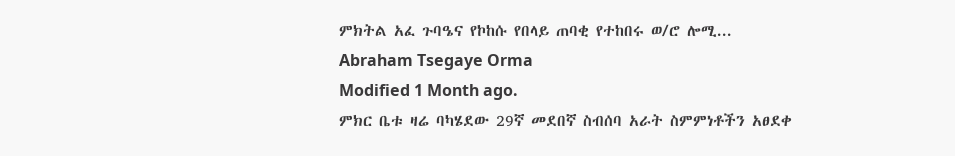ምክትል አፈ ጉባዔና የኮከሱ የበላይ ጠባቂ የተከበሩ ወ/ሮ ሎሚ...
Abraham Tsegaye Orma
Modified 1 Month ago.
ምክር ቤቱ ዛሬ ባካሄደው 29ኛ መደበኛ ስብሰባ አራት ስምምነቶችን አፀደቀ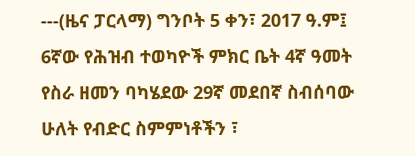---(ዜና ፓርላማ) ግንቦት 5 ቀን፣ 2017 ዓ.ም፤ 6ኛው የሕዝብ ተወካዮች ምክር ቤት 4ኛ ዓመት የስራ ዘመን ባካሄደው 29ኛ መደበኛ ስብሰባው ሁለት የብድር ስምምነቶችን ፣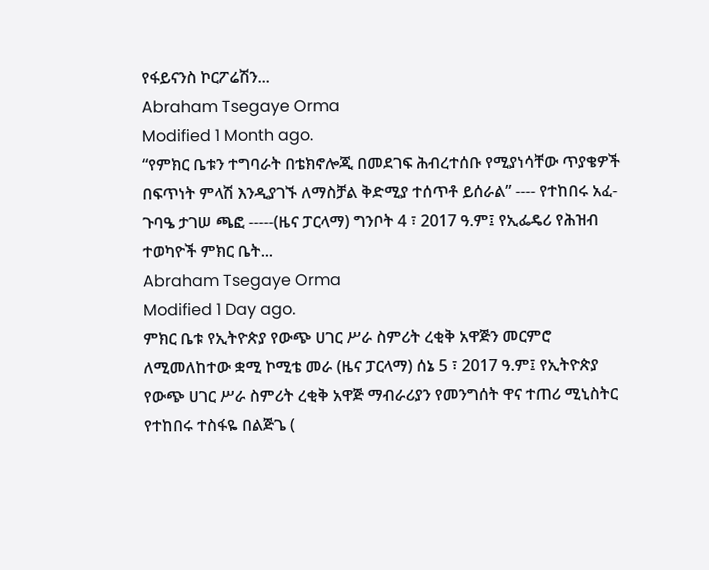የፋይናንስ ኮርፖሬሽን...
Abraham Tsegaye Orma
Modified 1 Month ago.
“የምክር ቤቱን ተግባራት በቴክኖሎጂ በመደገፍ ሕብረተሰቡ የሚያነሳቸው ጥያቄዎች በፍጥነት ምላሽ እንዲያገኙ ለማስቻል ቅድሚያ ተሰጥቶ ይሰራል” ---- የተከበሩ አፈ-ጉባዔ ታገሠ ጫፎ -----(ዜና ፓርላማ) ግንቦት 4 ፣ 2017 ዓ.ም፤ የኢፌዴሪ የሕዝብ ተወካዮች ምክር ቤት...
Abraham Tsegaye Orma
Modified 1 Day ago.
ምክር ቤቱ የኢትዮጵያ የውጭ ሀገር ሥራ ስምሪት ረቂቅ አዋጅን መርምሮ ለሚመለከተው ቋሚ ኮሚቴ መራ (ዜና ፓርላማ) ሰኔ 5 ፣ 2017 ዓ.ም፤ የኢትዮጵያ የውጭ ሀገር ሥራ ስምሪት ረቂቅ አዋጅ ማብራሪያን የመንግሰት ዋና ተጠሪ ሚኒስትር የተከበሩ ተስፋዬ በልጅጌ (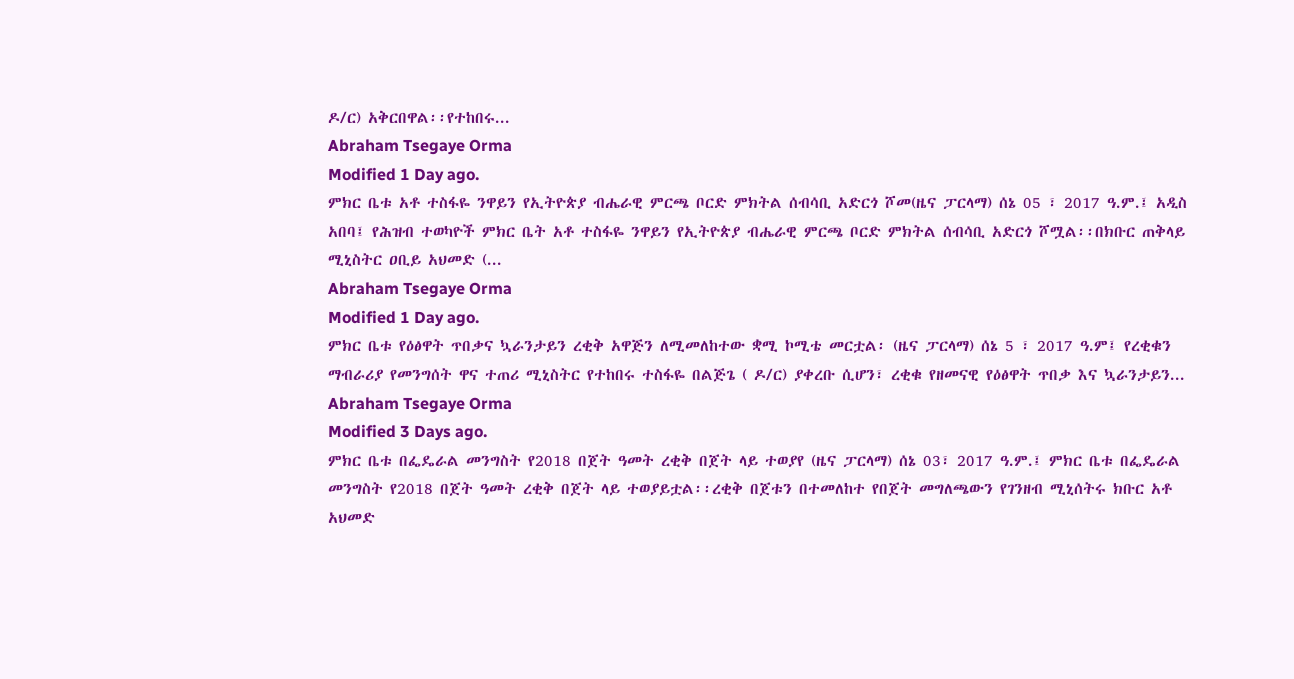ዶ/ር) አቅርበዋል፡፡የተከበሩ...
Abraham Tsegaye Orma
Modified 1 Day ago.
ምክር ቤቱ አቶ ተስፋዬ ንዋይን የኢትዮጵያ ብሔራዊ ምርጫ ቦርድ ምክትል ሰብሳቢ አድርጎ ሾመ(ዜና ፓርላማ) ሰኔ 05 ፣ 2017 ዓ.ም.፤ አዲስ አበባ፤ የሕዝብ ተወካዮች ምክር ቤት አቶ ተስፋዬ ንዋይን የኢትዮጵያ ብሔራዊ ምርጫ ቦርድ ምክትል ሰብሳቢ አድርጎ ሾሟል፡፡በክቡር ጠቅላይ ሚኒስትር ዐቢይ አህመድ (...
Abraham Tsegaye Orma
Modified 1 Day ago.
ምክር ቤቱ የዕፅዋት ጥበቃና ኳራንታይን ረቂቅ አዋጅን ለሚመለከተው ቋሚ ኮሚቴ መርቷል፡ (ዜና ፓርላማ) ሰኔ 5 ፣ 2017 ዓ.ም፤ የረቂቁን ማብራሪያ የመንግሰት ዋና ተጠሪ ሚኒስትር የተከበሩ ተስፋዬ በልጅጌ ( ዶ/ር) ያቀረቡ ሲሆን፣ ረቂቁ የዘመናዊ የዕፅዋት ጥበቃ እና ኳራንታይን...
Abraham Tsegaye Orma
Modified 3 Days ago.
ምክር ቤቱ በፌዴራል መንግስት የ2018 በጀት ዓመት ረቂቅ በጀት ላይ ተወያየ (ዜና ፓርላማ) ሰኔ 03፣ 2017 ዓ.ም.፤ ምክር ቤቱ በፌዴራል መንግስት የ2018 በጀት ዓመት ረቂቅ በጀት ላይ ተወያይቷል፡፡ረቂቅ በጀቱን በተመለከተ የበጀት መግለጫውን የገንዘብ ሚኒሰትሩ ክቡር አቶ አህመድ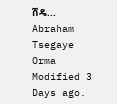ሽዴ...
Abraham Tsegaye Orma
Modified 3 Days ago.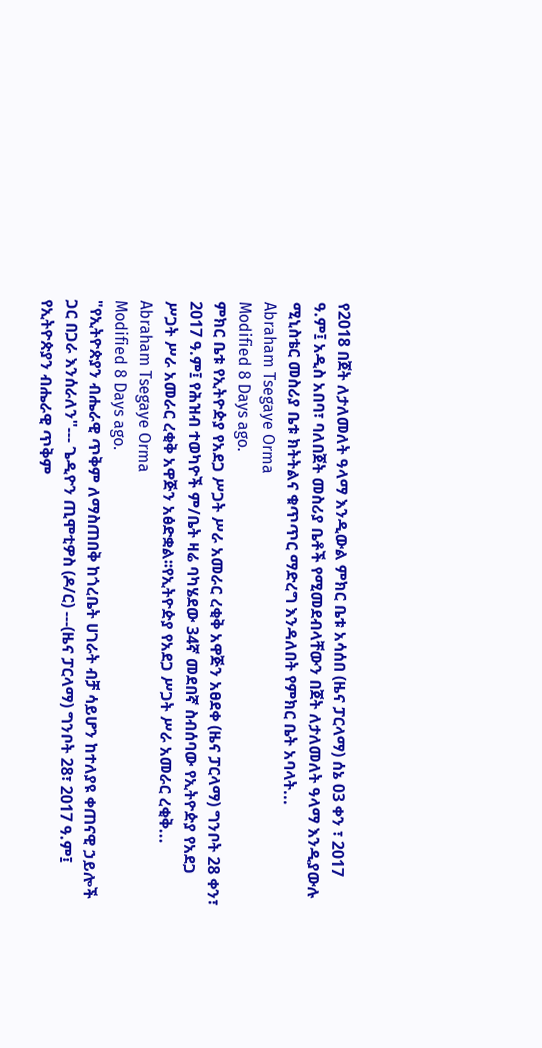የ2018 በጀት ለታለመለት ዓላማ እንዲውል ምክር ቤቱ አሳሰበ (ዜና ፓርላማ) ሰኔ 03 ቀን ፣ 2017 ዓ.ም፤ አዲስ አበባ፣ ባለበጀት መስሪያ ቤቶች የሚመደብላቸውን በጀት ለታለመለት ዓላማ እንዲያውሉ ሚኒስቴር መስሪያ ቤቱ ክትትልና ቁጥጥር ማድረግ እንዳለበት የምክር ቤት አባላት...
Abraham Tsegaye Orma
Modified 8 Days ago.
ምክር ቤቱ የኢትዮዽያ የአደጋ ሥጋት ሥራ አመራር ረቂቅ አዋጅን አፀደቀ (ዜና ፓርላማ) ግንቦት 28 ቀን፣ 2017 ዓ.ም፤ የሕዝብ ተወካዮች ም/ቤት ዛሬ ባካሄደው 34ኛ መደበኛ ስብሰባው የኢትዮዽያ የአደጋ ሥጋት ሥራ አመራር ረቂቅ አዋጅን አፅድቋል፡፡የኢትዮዽያ የአደጋ ሥጋት ሥራ አመራር ረቂቅ...
Abraham Tsegaye Orma
Modified 8 Days ago.
"የኢትዮጵያን ብሔራዊ ጥቅም ለማስጠበቅ ከጎረቤት ሀገራት ብቻ ሳይሆን ከተለያዩ ቀጠናዊ ኃይሎች ጋር በጋራ እንሰራለን"--- ጌዲዮን ጢሞቲዎስ (ዶ/ር) ---(ዜና ፓርላማ) ግንቦት 28፣ 2017 ዓ.ም፤ የኢትዮጵያን ብሔራዊ ጥቅም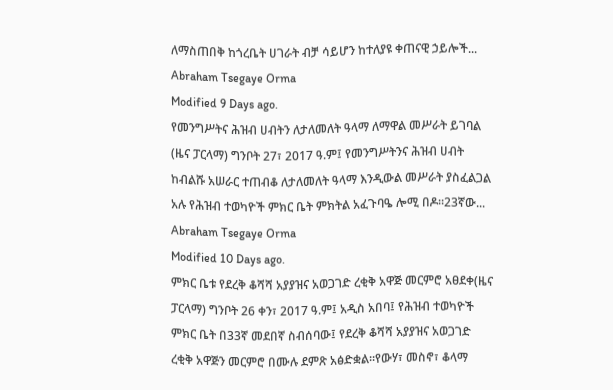ለማስጠበቅ ከጎረቤት ሀገራት ብቻ ሳይሆን ከተለያዩ ቀጠናዊ ኃይሎች...
Abraham Tsegaye Orma
Modified 9 Days ago.
የመንግሥትና ሕዝብ ሀብትን ለታለመለት ዓላማ ለማዋል መሥራት ይገባል (ዜና ፓርላማ) ግንቦት 27፣ 2017 ዓ.ም፤ የመንግሥትንና ሕዝብ ሀብት ከብልሹ አሠራር ተጠብቆ ለታለመለት ዓላማ እንዲውል መሥራት ያስፈልጋል አሉ የሕዝብ ተወካዮች ምክር ቤት ምክትል አፈጉባዔ ሎሚ በዶ።23ኛው...
Abraham Tsegaye Orma
Modified 10 Days ago.
ምክር ቤቱ የደረቅ ቆሻሻ አያያዝና አወጋገድ ረቂቅ አዋጅ መርምሮ አፀደቀ(ዜና ፓርላማ) ግንቦት 26 ቀን፣ 2017 ዓ.ም፤ አዲስ አበባ፤ የሕዝብ ተወካዮች ምክር ቤት በ33ኛ መደበኛ ስብሰባው፤ የደረቅ ቆሻሻ አያያዝና አወጋገድ ረቂቅ አዋጅን መርምሮ በሙሉ ደምጽ አፅድቋል፡፡የውሃ፣ መስኖ፣ ቆላማ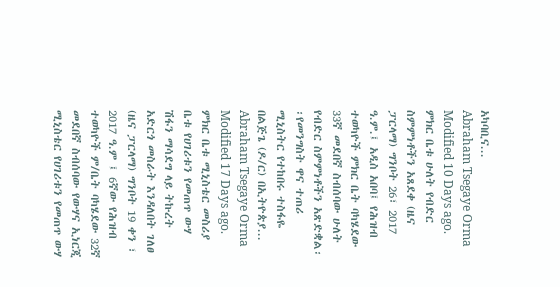አካባቢና...
Abraham Tsegaye Orma
Modified 10 Days ago.
ምክር ቤቱ ሁለት የብድር ስምምነቶችን አጸደቀ (ዜና ፓርላማ) ግንቦት 26፣ 2017 ዓ.ም.፤ አዲስ አበባ፤ የሕዝብ ተወካዮች ምክር ቤት ባካሄደው 33ኛ መደበኛ ስብሰባው ሁለት የብድር ስምምነቶችን አጽድቋል፡፡የመንግስት ዋና ተጠሪ ሚኒስትር የተከበሩ ተስፋዬ በልጅጌ (ዶ/ር) በኢትዮጵያ...
Abraham Tsegaye Orma
Modified 17 Days ago.
ምክር ቤቱ ሚኒስቴር መስሪያ ቤቱ የሀገሪቱን የመጠጥ ውሃ ሽፋን ማሳደግ ላይ ትኩረት አድርጎ መስራት እንዳለበት ገለፀ (ዜና ፓርላማ) ግንቦት 19 ቀን ፣ 2017 ዓ.ም ፤ 6ኛው የሕዝብ ተወካዮች ም/ቤት ባካሄደው 32ኛ መደበኛ ስብሰባው የውሃና ኢነርጂ ሚኒስቴር የሀገሪቱን የመጠጥ ውሃ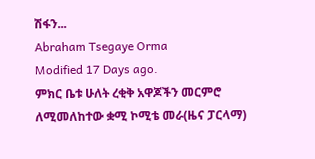ሽፋን...
Abraham Tsegaye Orma
Modified 17 Days ago.
ምክር ቤቱ ሁለት ረቂቅ አዋጆችን መርምሮ ለሚመለከተው ቋሚ ኮሚቴ መራ(ዜና ፓርላማ)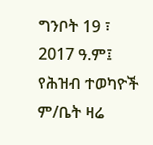ግንቦት 19 ፣ 2017 ዓ.ም፤ የሕዝብ ተወካዮች ም/ቤት ዛሬ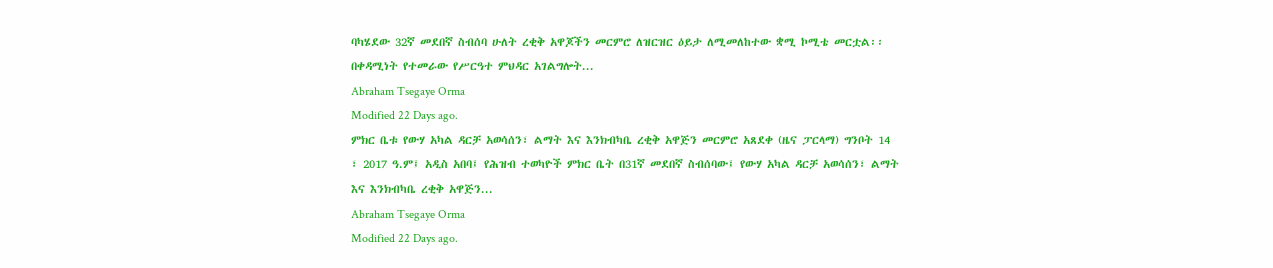ባካሄደው 32ኛ መደበኛ ስብሰባ ሁለት ረቂቅ አዋጆችን መርምሮ ለዝርዝር ዕይታ ለሚመለከተው ቋሚ ኮሚቴ መርቷል፡፡በቀዳሚነት የተመራው የሥርዓተ ምህዳር አገልግሎት...
Abraham Tsegaye Orma
Modified 22 Days ago.
ምክር ቤቱ የውሃ አካል ዳርቻ አወሳሰን፣ ልማት እና እንክብካቤ ረቂቅ አዋጅን መርምሮ አጸደቀ (ዜና ፓርላማ) ግንቦት 14 ፣ 2017 ዓ.ም፤ አዲስ አበባ፤ የሕዝብ ተወካዮች ምክር ቤት በ31ኛ መደበኛ ስብሰባው፤ የውሃ አካል ዳርቻ አወሳሰን፣ ልማት እና እንክብካቤ ረቂቅ አዋጅን...
Abraham Tsegaye Orma
Modified 22 Days ago.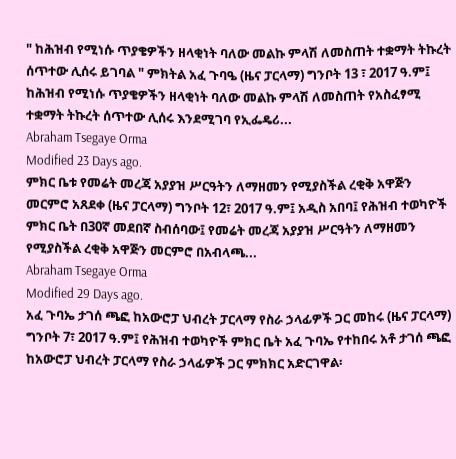" ከሕዝብ የሚነሱ ጥያቄዎችን ዘላቂነት ባለው መልኩ ምላሽ ለመስጠት ተቋማት ትኩረት ሰጥተው ሊሰሩ ይገባል " ምክትል አፈ ጉባዔ (ዜና ፓርላማ) ግንቦት 13 ፣ 2017 ዓ.ም፤ ከሕዝብ የሚነሱ ጥያቄዎችን ዘላቂነት ባለው መልኩ ምላሽ ለመስጠት የአስፈፃሚ ተቋማት ትኩረት ሰጥተው ሊሰሩ እንደሚገባ የኢፌዴሪ...
Abraham Tsegaye Orma
Modified 23 Days ago.
ምክር ቤቱ የመሬት መረጃ አያያዝ ሥርዓትን ለማዘመን የሚያስችል ረቂቅ አዋጅን መርምሮ አጸደቀ (ዜና ፓርላማ) ግንቦት 12፣ 2017 ዓ.ም፤ አዲስ አበባ፤ የሕዝብ ተወካዮች ምክር ቤት በ30ኛ መደበኛ ስብሰባው፤ የመሬት መረጃ አያያዝ ሥርዓትን ለማዘመን የሚያስችል ረቂቅ አዋጅን መርምሮ በአብላጫ...
Abraham Tsegaye Orma
Modified 29 Days ago.
አፈ ጉባኤ ታገሰ ጫፎ ከአውሮፓ ህብረት ፓርላማ የስራ ኃላፊዎች ጋር መከሩ (ዜና ፓርላማ) ግንቦት 7፣ 2017 ዓ.ም፤ የሕዝብ ተወካዮች ምክር ቤት አፈ ጉባኤ የተከበሩ አቶ ታገሰ ጫፎ ከአውሮፓ ህብረት ፓርላማ የስራ ኃላፊዎች ጋር ምክክር አድርገዋል፡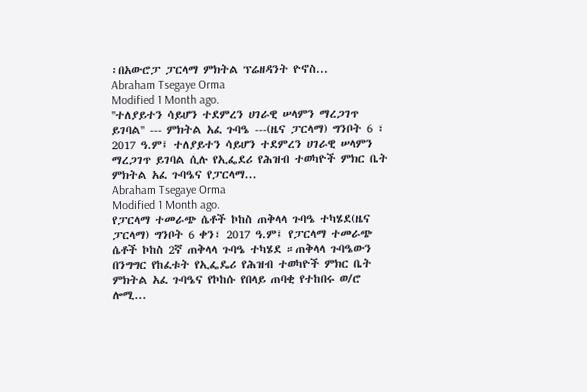፡በአውሮፓ ፓርላማ ምክትል ፕሬዘዳንት ዮኖስ...
Abraham Tsegaye Orma
Modified 1 Month ago.
''ተለያይተን ሳይሆን ተደምረን ሀገራዊ ሠላምን ማረጋገጥ ይገባል'' --- ምክትል አፈ ጉባዔ ---(ዜና ፓርላማ) ግንቦት 6 ፣ 2017 ዓ.ም፤ ተለያይተን ሳይሆን ተደምረን ሀገራዊ ሠላምን ማረጋገጥ ይገባል ሲሉ የኢፌደሪ የሕዝብ ተወካዮች ምክር ቤት ምክትል አፈ ጉባዔና የፓርላማ...
Abraham Tsegaye Orma
Modified 1 Month ago.
የፓርላማ ተመራጭ ሴቶች ኮከስ ጠቅላላ ጉባዔ ተካሄደ(ዜና ፓርላማ) ግንቦት 6 ቀን፣ 2017 ዓ.ም፤ የፓርላማ ተመራጭ ሴቶች ኮከስ 2ኛ ጠቅላላ ጉባዔ ተካሄደ ።ጠቅላላ ጉባዔውን በንግግር የከፈቱት የኢፌዴሪ የሕዝብ ተወካዮች ምክር ቤት ምክትል አፈ ጉባዔና የኮከሱ የበላይ ጠባቂ የተከበሩ ወ/ሮ ሎሚ...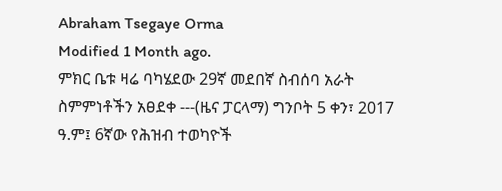Abraham Tsegaye Orma
Modified 1 Month ago.
ምክር ቤቱ ዛሬ ባካሄደው 29ኛ መደበኛ ስብሰባ አራት ስምምነቶችን አፀደቀ ---(ዜና ፓርላማ) ግንቦት 5 ቀን፣ 2017 ዓ.ም፤ 6ኛው የሕዝብ ተወካዮች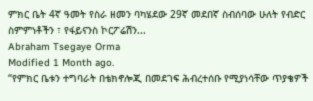ምክር ቤት 4ኛ ዓመት የስራ ዘመን ባካሄደው 29ኛ መደበኛ ስብሰባው ሁለት የብድር ስምምነቶችን ፣ የፋይናንስ ኮርፖሬሽን...
Abraham Tsegaye Orma
Modified 1 Month ago.
“የምክር ቤቱን ተግባራት በቴክኖሎጂ በመደገፍ ሕብረተሰቡ የሚያነሳቸው ጥያቄዎች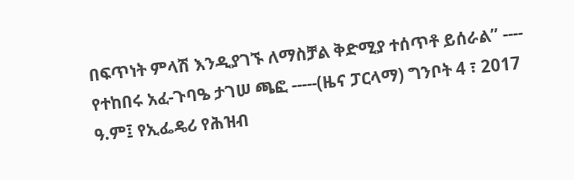በፍጥነት ምላሽ እንዲያገኙ ለማስቻል ቅድሚያ ተሰጥቶ ይሰራል” ---- የተከበሩ አፈ-ጉባዔ ታገሠ ጫፎ -----(ዜና ፓርላማ) ግንቦት 4 ፣ 2017 ዓ.ም፤ የኢፌዴሪ የሕዝብ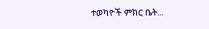ተወካዮች ምክር ቤት...